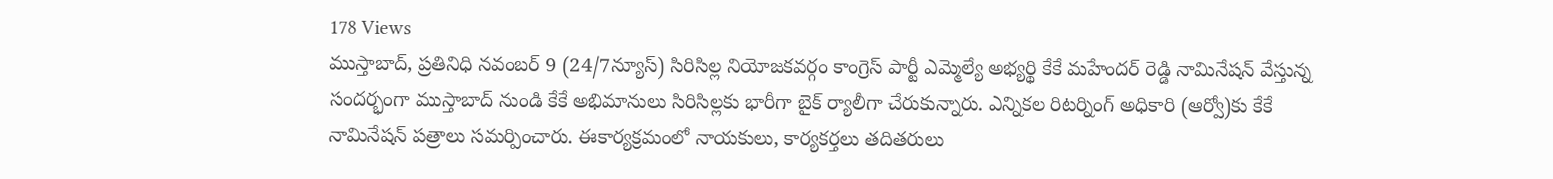178 Views
ముస్తాబాద్, ప్రతినిధి నవంబర్ 9 (24/7న్యూస్) సిరిసిల్ల నియోజకవర్గం కాంగ్రెస్ పార్టీ ఎమ్మెల్యే అభ్యర్థి కేకే మహేందర్ రెడ్డి నామినేషన్ వేస్తున్న సందర్భంగా ముస్తాబాద్ నుండి కేకే అభిమానులు సిరిసిల్లకు భారీగా బైక్ ర్యాలీగా చేరుకున్నారు. ఎన్నికల రిటర్నింగ్ అధికారి (ఆర్వో)కు కేకే నామినేషన్ పత్రాలు సమర్పించారు. ఈకార్యక్రమంలో నాయకులు, కార్యకర్తలు తదితరులు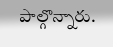పాల్గొన్నారు.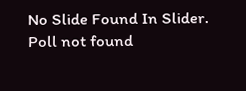No Slide Found In Slider.
Poll not found